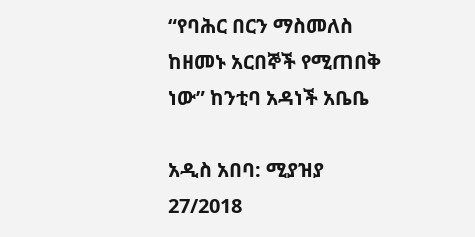“የባሕር በርን ማስመለስ ከዘመኑ አርበኞች የሚጠበቅ ነው” ከንቲባ አዳነች አቤቤ

አዲስ አበባ: ሚያዝያ 27/2018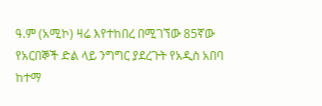ዓ.ም (አሚኮ) ዛሬ እየተከበረ በሚገኘው 85ኛው የአርበኞች ድል ላይ ንግግር ያደረጉት የአዲስ አበባ ከተማ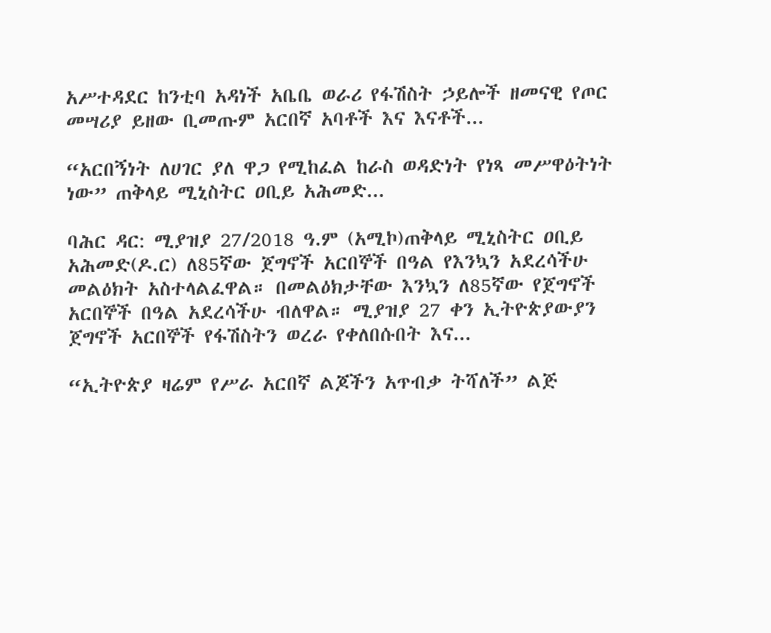አሥተዳደር ከንቲባ አዳነች አቤቤ ወራሪ የፋሽስት ኃይሎች ዘመናዊ የጦር መሣሪያ ይዘው ቢመጡም አርበኛ አባቶች እና እናቶች...

“አርበኝነት ለሀገር ያለ ዋጋ የሚከፈል ከራስ ወዳድነት የነጻ መሥዋዕትነት ነው” ጠቅላይ ሚኒስትር ዐቢይ አሕመድ...

ባሕር ዳር: ሚያዝያ 27/2018 ዓ.ም (አሚኮ)ጠቅላይ ሚኒስትር ዐቢይ አሕመድ(ዶ.ር) ለ85ኛው ጀግኖች አርበኞች በዓል የእንኳን አደረሳችሁ መልዕክት አስተላልፈዋል። በመልዕክታቸው እንኳን ለ85ኛው የጀግኖች አርበኞች በዓል አደረሳችሁ ብለዋል። ሚያዝያ 27 ቀን ኢትዮጵያውያን ጀግኖች አርበኞች የፋሽስትን ወረራ የቀለበሱበት እና...

“ኢትዮጵያ ዛሬም የሥራ አርበኛ ልጆችን አጥብቃ ትሻለች” ልጅ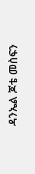ዳንኤል ጆቴ መስፍን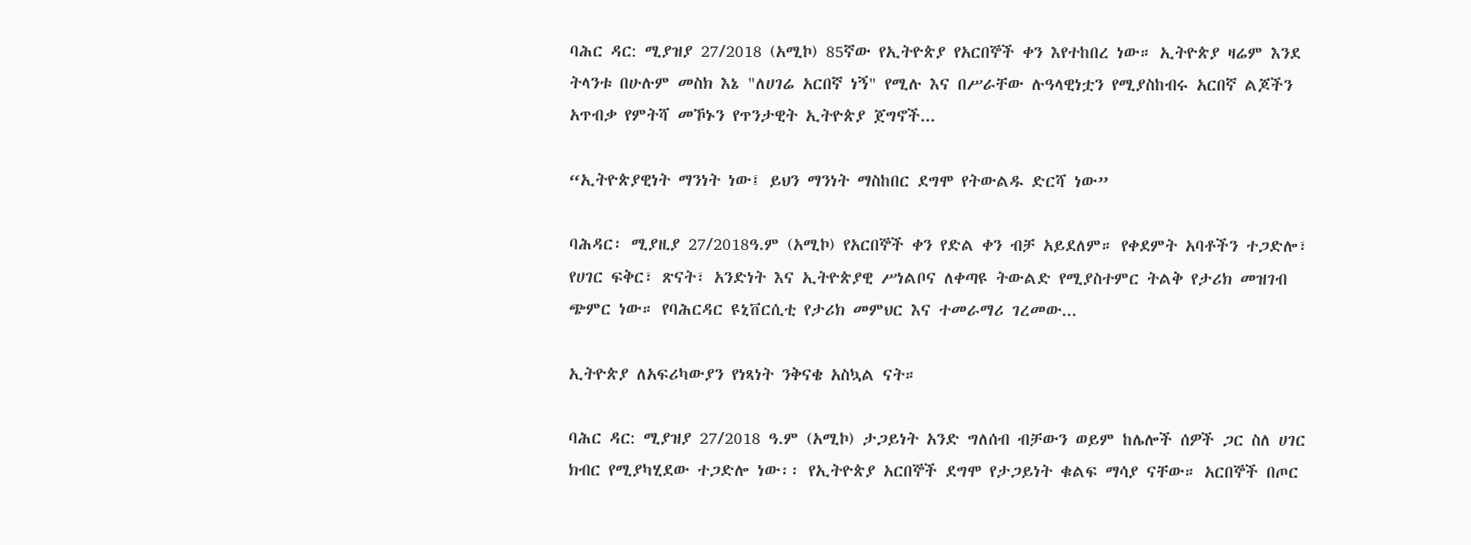ባሕር ዳር: ሚያዝያ 27/2018 (አሚኮ) 85ኛው የኢትዮጵያ የአርበኞች ቀን እየተከበረ ነው። ኢትዮጵያ ዛሬም እንደ ትላንቱ በሁሉም መስክ እኔ "ለሀገሬ አርበኛ ነኝ" የሚሉ እና በሥራቸው ሉዓላዊነቷን የሚያስከብሩ አርበኛ ልጆችን አጥብቃ የምትሻ መኾኑን የጥንታዊት ኢትዮጵያ ጀግኖች...

“ኢትዮጵያዊነት ማንነት ነው፤ ይህን ማንነት ማስከበር ደግሞ የትውልዱ ድርሻ ነው”

ባሕዳር፡ ሚያዚያ 27/2018ዓ.ም (አሚኮ) የአርበኞች ቀን የድል ቀን ብቻ አይደለም። የቀደምት አባቶችን ተጋድሎ፣ የሀገር ፍቅር፣ ጽናት፣ አንድነት እና ኢትዮጵያዊ ሥነልቦና ለቀጣዩ ትውልድ የሚያስተምር ትልቅ የታሪክ መዝገብ ጭምር ነው። የባሕርዳር ዩኒቨርሲቲ የታሪክ መምህር እና ተመራማሪ ገረመው...

ኢትዮጵያ ለአፍሪካውያን የነጻነት ንቅናቄ አስኳል ናት።

ባሕር ዳር: ሚያዝያ 27/2018 ዓ.ም (አሚኮ) ታጋይነት አንድ ግለሰብ ብቻውን ወይም ከሌሎች ሰዎች ጋር ስለ ሀገር ክብር የሚያካሂደው ተጋድሎ ነው፡፡ የኢትዮጵያ አርበኞች ደግሞ የታጋይነት ቁልፍ ማሳያ ናቸው። አርበኞች በጦር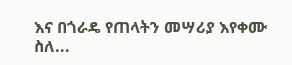እና በጎራዴ የጠላትን መሣሪያ እየቀሙ ስለ...